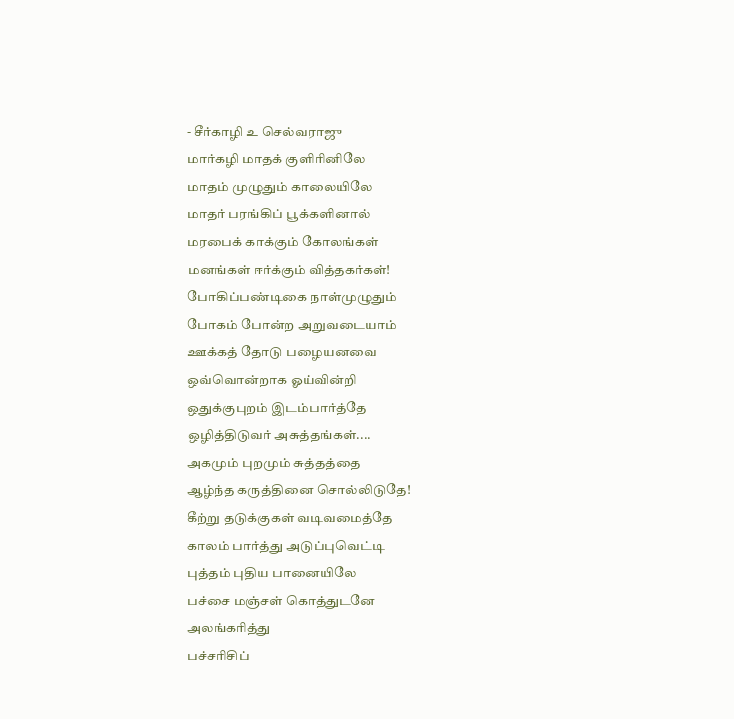- சீர்காழி உ செல்வராஜு
மார்கழி மாதக் குளிரினிலே
மாதம் முழுதும் காலையிலே
மாதர் பரங்கிப் பூக்களினால்
மரபைக் காக்கும் கோலங்கள்
மனங்கள் ஈர்க்கும் வித்தகர்கள்!
போகிப்பண்டிகை நாள்முழுதும்
போகம் போன்ற அறுவடையாம்
ஊக்கத் தோடு பழையனவை
ஒவ்வொன்றாக ஓய்வின்றி
ஒதுக்குபுறம் இடம்பார்த்தே
ஒழித்திடுவர் அசுத்தங்கள்....
அகமும் புறமும் சுத்தத்தை
ஆழ்ந்த கருத்தினை சொல்லிடுதே!
கீற்று தடுக்குகள் வடிவமைத்தே
காலம் பார்த்து அடுப்புவெட்டி
புத்தம் புதிய பானையிலே
பச்சை மஞ்சள் கொத்துடனே
அலங்கரித்து
பச்சரிசிப்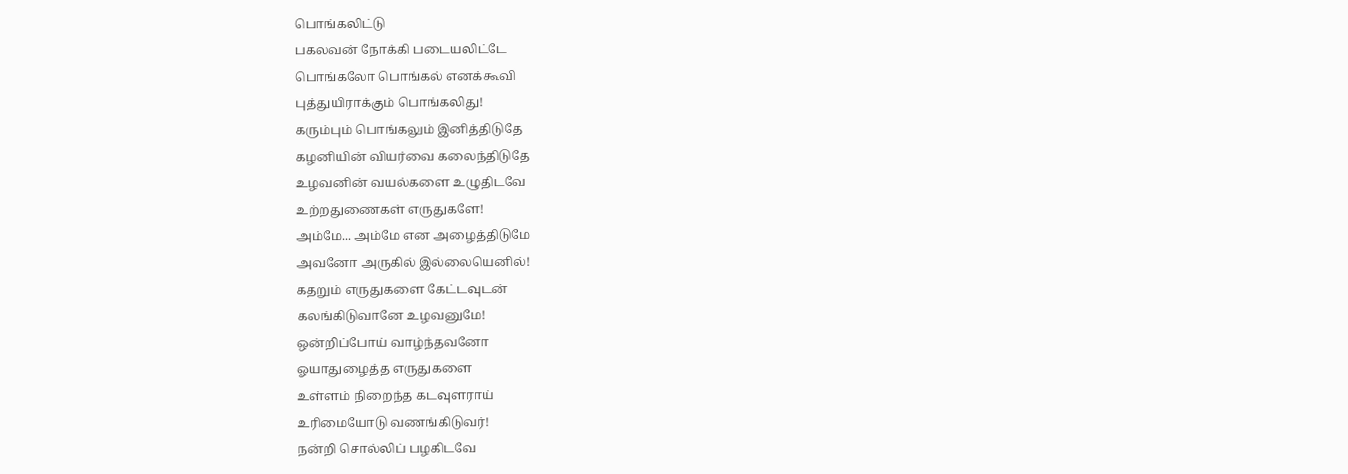பொங்கலிட்டு
பகலவன் நோக்கி படையலிட்டே
பொங்கலோ பொங்கல் எனக்கூவி
புத்துயிராக்கும் பொங்கலிது!
கரும்பும் பொங்கலும் இனித்திடுதே
கழனியின் வியர்வை கலைந்திடுதே
உழவனின் வயல்களை உழுதிடவே
உற்றதுணைகள் எருதுகளே!
அம்மே... அம்மே என அழைத்திடுமே
அவனோ அருகில் இல்லையெனில்!
கதறும் எருதுகளை கேட்டவுடன்
கலங்கிடுவானே உழவனுமே!
ஒன்றிப்போய் வாழ்ந்தவனோ
ஓயாதுழைத்த எருதுகளை
உள்ளம் நிறைந்த கடவுளராய்
உரிமையோடு வணங்கிடுவர்!
நன்றி சொல்லிப் பழகிடவே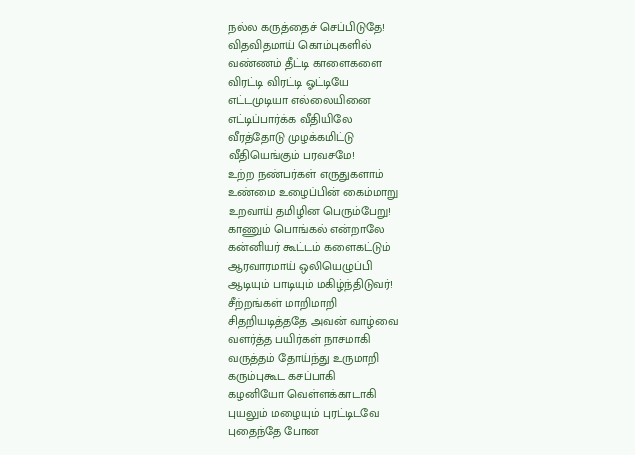நல்ல கருத்தைச் செப்பிடுதே!
விதவிதமாய் கொம்புகளில்
வண்ணம் தீட்டி காளைகளை
விரட்டி விரட்டி ஓட்டியே
எட்டமுடியா எல்லையினை
எட்டிப்பார்க்க வீதியிலே
வீரத்தோடு முழக்கமிட்டு
வீதியெங்கும் பரவசமே!
உற்ற நண்பர்கள் எருதுகளாம்
உண்மை உழைப்பின் கைம்மாறு
உறவாய் தமிழின பெரும்பேறு!
காணும் பொங்கல் என்றாலே
கன்னியர் கூட்டம் களைகட்டும்
ஆரவாரமாய் ஒலியெழுப்பி
ஆடியும் பாடியும் மகிழ்ந்திடுவர்!
சீற்றங்கள் மாறிமாறி
சிதறியடித்ததே அவன் வாழ்வை
வளர்த்த பயிர்கள் நாசமாகி
வருத்தம் தோய்ந்து உருமாறி
கரும்புகூட கசப்பாகி
கழனியோ வெள்ளக்காடாகி
புயலும் மழையும் புரட்டிடவே
புதைந்தே போன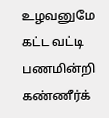உழவனுமே
கட்ட வட்டி பணமின்றி
கண்ணீர்க்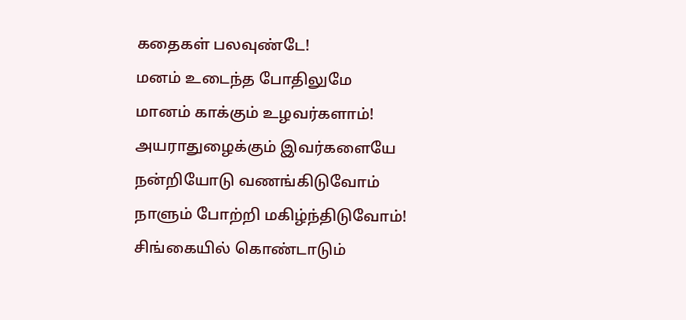கதைகள் பலவுண்டே!
மனம் உடைந்த போதிலுமே
மானம் காக்கும் உழவர்களாம்!
அயராதுழைக்கும் இவர்களையே
நன்றியோடு வணங்கிடுவோம்
நாளும் போற்றி மகிழ்ந்திடுவோம்!
சிங்கையில் கொண்டாடும்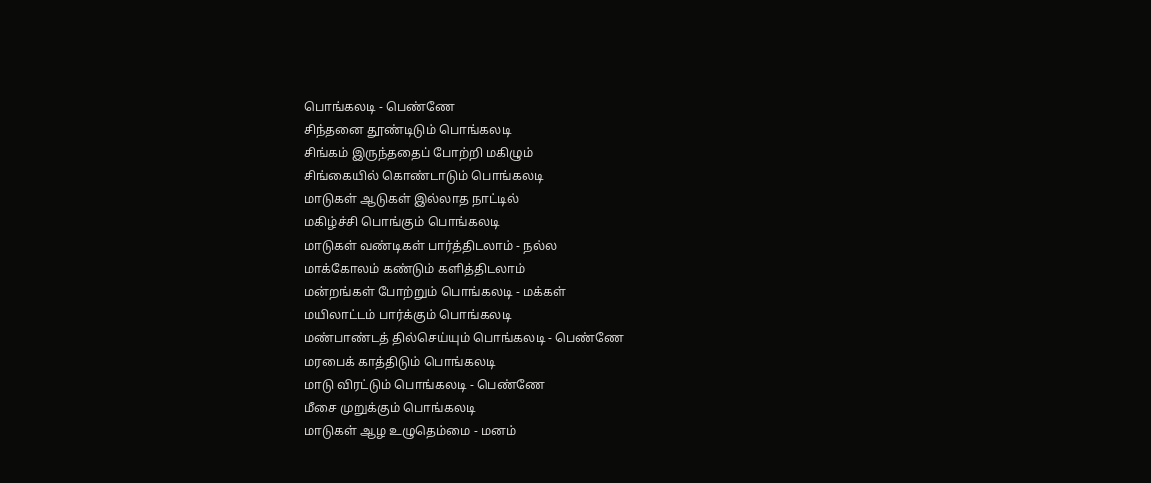பொங்கலடி - பெண்ணே
சிந்தனை தூண்டிடும் பொங்கலடி
சிங்கம் இருந்ததைப் போற்றி மகிழும்
சிங்கையில் கொண்டாடும் பொங்கலடி
மாடுகள் ஆடுகள் இல்லாத நாட்டில்
மகிழ்ச்சி பொங்கும் பொங்கலடி
மாடுகள் வண்டிகள் பார்த்திடலாம் - நல்ல
மாக்கோலம் கண்டும் களித்திடலாம்
மன்றங்கள் போற்றும் பொங்கலடி - மக்கள்
மயிலாட்டம் பார்க்கும் பொங்கலடி
மண்பாண்டத் தில்செய்யும் பொங்கலடி - பெண்ணே
மரபைக் காத்திடும் பொங்கலடி
மாடு விரட்டும் பொங்கலடி - பெண்ணே
மீசை முறுக்கும் பொங்கலடி
மாடுகள் ஆழ உழுதெம்மை - மனம்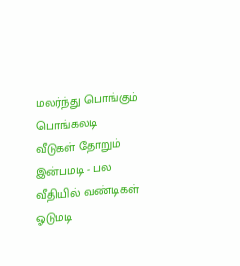மலர்ந்து பொங்கும் பொங்கலடி
வீடுகள் தோறும் இன்பமடி - பல
வீதியில் வண்டிகள் ஓடுமடி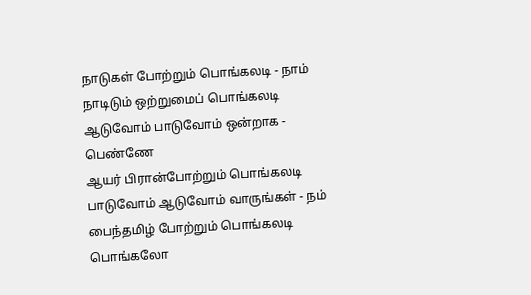நாடுகள் போற்றும் பொங்கலடி - நாம்
நாடிடும் ஒற்றுமைப் பொங்கலடி
ஆடுவோம் பாடுவோம் ஒன்றாக - பெண்ணே
ஆயர் பிரான்போற்றும் பொங்கலடி
பாடுவோம் ஆடுவோம் வாருங்கள் - நம்
பைந்தமிழ் போற்றும் பொங்கலடி
பொங்கலோ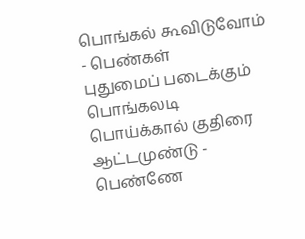பொங்கல் கூவிடுவோம் - பெண்கள்
புதுமைப் படைக்கும் பொங்கலடி
பொய்க்கால் குதிரை ஆட்டமுண்டு - பெண்ணே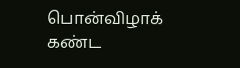பொன்விழாக் கண்ட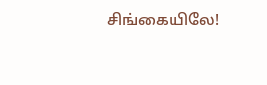சிங்கையிலே!